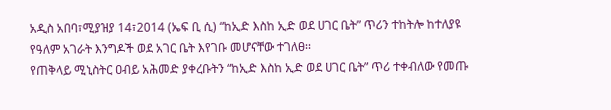አዲስ አበባ፣ሚያዝያ 14፣2014 (ኤፍ ቢ ሲ) “ከኢድ እስከ ኢድ ወደ ሀገር ቤት” ጥሪን ተከትሎ ከተለያዩ የዓለም አገራት እንግዶች ወደ አገር ቤት እየገቡ መሆናቸው ተገለፀ፡፡
የጠቅላይ ሚኒስትር ዐብይ አሕመድ ያቀረቡትን “ከኢድ እስከ ኢድ ወደ ሀገር ቤት” ጥሪ ተቀብለው የመጡ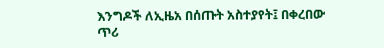እንግዶች ለኢዜአ በሰጡት አስተያየት፤ በቀረበው ጥሪ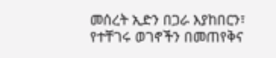መሰረት ኢድን በጋራ እያከበርን፣ የተቸገሩ ወገኖችን በመጠየቅና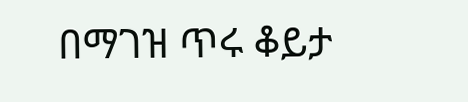በማገዝ ጥሩ ቆይታ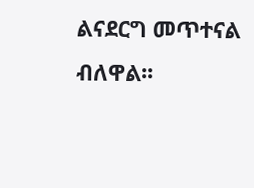ልናደርግ መጥተናል ብለዋል፡፡